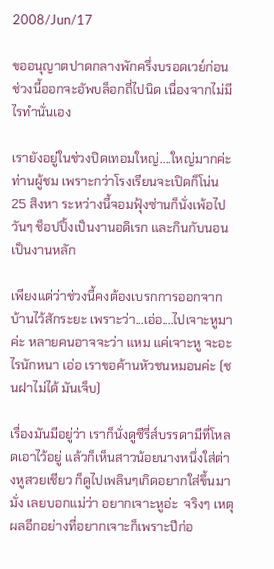2008/Jun/17

ขออนุญาตปาดกลางพักครึ่งบรอดเวย์ก่อน ช่วงนี้ออกจะอัพบล็อกถี่ไปนิด เนื่องจากไม่มีไรทำนั่นเอง

เรายังอยู่ในช่วงปิดเทอมใหญ่....ใหญ่มากค่ะท่านผู้ชม เพราะกว่าโรงเรียนจะเปิดก็โน่น 25 สิงหา ระหว่างนี้จอมฟุ้งซ่านก็นั่งเพ้อไปวันๆ ช็อปปิ้งเป็นงานอดิเรก และกินกับนอนเป็นงานหลัก

เพียงแต่ว่าช่วงนี้คงต้องเบรกการออกจากบ้านไว้สักระยะ เพราะว่า...เอ่อ....ไปเจาะหูมาค่ะ หลายคนอาจจะว่า แหม แค่เจาะหู จะอะไรนักหนา เอ่อ เราขอค้านหัวชนหมอนค่ะ (ชนฝาไม่ได้ มันเจ็บ)

เรื่องมันมีอยู่ว่า เราก็นั่งดูซีรี่ส์บรรดามีที่โหลดเอาไว้อยู่ แล้วก็เห็นสาวน้อยนางหนึ่งใส่ต่างหูสวยเชียว ก็ดูไปเพลินๆเกิดอยากใส่ขึ้นมามั่ง เลยบอกแม่ว่า อยากเจาะหูอ่ะ  จริงๆ เหตุผลอีกอย่างที่อยากเจาะก็เพราะปีก่อ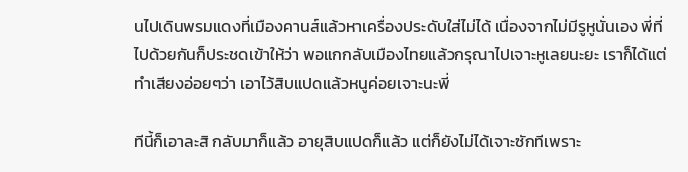นไปเดินพรมแดงที่เมืองคานส์แล้วหาเครื่องประดับใส่ไม่ได้ เนื่องจากไม่มีรูหูนั่นเอง พี่ที่ไปด้วยกันก็ประชดเข้าให้ว่า พอแกกลับเมืองไทยแล้วกรุณาไปเจาะหูเลยนะยะ เราก็ได้แต่ทำเสียงอ่อยๆว่า เอาไว้สิบแปดแล้วหนูค่อยเจาะนะพี่

ทีนี้ก็เอาละสิ กลับมาก็แล้ว อายุสิบแปดก็แล้ว แต่ก็ยังไม่ได้เจาะซักทีเพราะ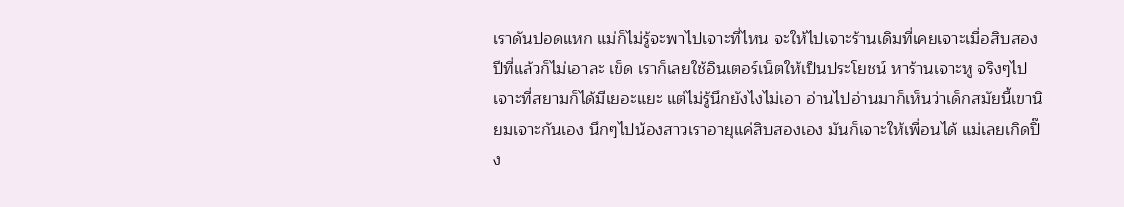เราดันปอดแหก แม่ก็ไม่รู้จะพาไปเจาะที่ไหน จะให้ไปเจาะร้านเดิมที่เคยเจาะเมื่อสิบสองปีที่แล้วก็ไม่เอาละ เข็ด เราก็เลยใช้อินเตอร์เน็ตให้เป็นประโยชน์ หาร้านเจาะหู จริงๆไปเจาะที่สยามก็ได้มีเยอะแยะ แต่ไม่รู้นึกยังไงไม่เอา อ่านไปอ่านมาก็เห็นว่าเด็กสมัยนี้เขานิยมเจาะกันเอง นึกๆไปน้องสาวเราอายุแค่สิบสองเอง มันก็เจาะให้เพื่อนได้ แม่เลยเกิดปิ๊ง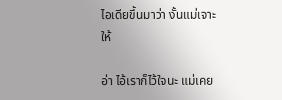ไอเดียขึ้นมาว่า งั้นแม่เจาะให้

อ่า ไอ้เราก็ไว้ใจนะ แม่เคย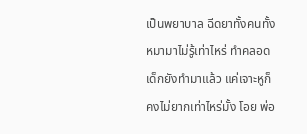เป็นพยาบาล ฉีดยาทั้งคนทั้งหมามาไม่รู้เท่าไหร่ ทำคลอดเด็กยังทำมาแล้ว แค่เจาะหูก็คงไม่ยากเท่าไหร่มั้ง โอย พ่อ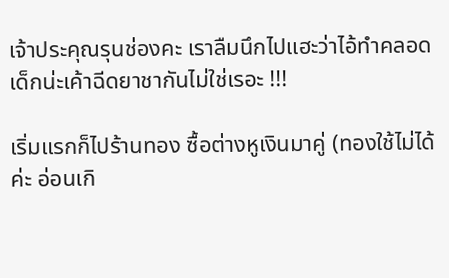เจ้าประคุณรุนช่องคะ เราลืมนึกไปแฮะว่าไอ้ทำคลอดเด็กน่ะเค้าฉีดยาชากันไม่ใช่เรอะ !!!

เริ่มแรกก็ไปร้านทอง ซื้อต่างหูเงินมาคู่ (ทองใช้ไม่ได้ค่ะ อ่อนเกิ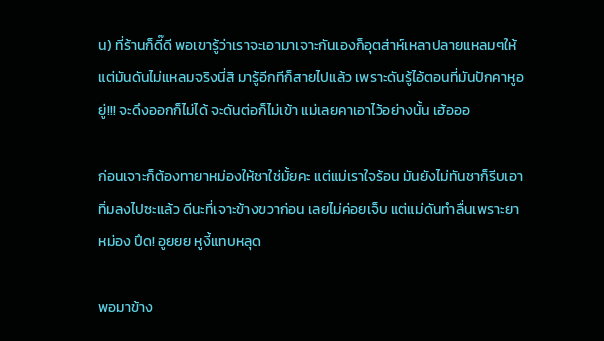น) ที่ร้านก็ดี๊ดี พอเขารู้ว่าเราจะเอามาเจาะกันเองก็อุตส่าห์เหลาปลายแหลมๆให้ แต่มันดันไม่แหลมจริงนี่สิ มารู้อีกทีก็สายไปแล้ว เพราะดันรู้ไอ้ตอนที่มันปักคาหูอยู่!!! จะดึงออกก็ไม่ได้ จะดันต่อก็ไม่เข้า แม่เลยคาเอาไว้อย่างนั้น เฮ้อออ

ก่อนเจาะก็ต้องทายาหม่องให้ชาใช่มั้ยคะ แต่แม่เราใจร้อน มันยังไม่ทันชาก็รีบเอาทิ่มลงไปซะแล้ว ดีนะที่เจาะข้างขวาก่อน เลยไม่ค่อยเจ็บ แต่แม่ดันทำลื่นเพราะยาหม่อง ปึด! อูยยย หูงี้แทบหลุด

พอมาข้าง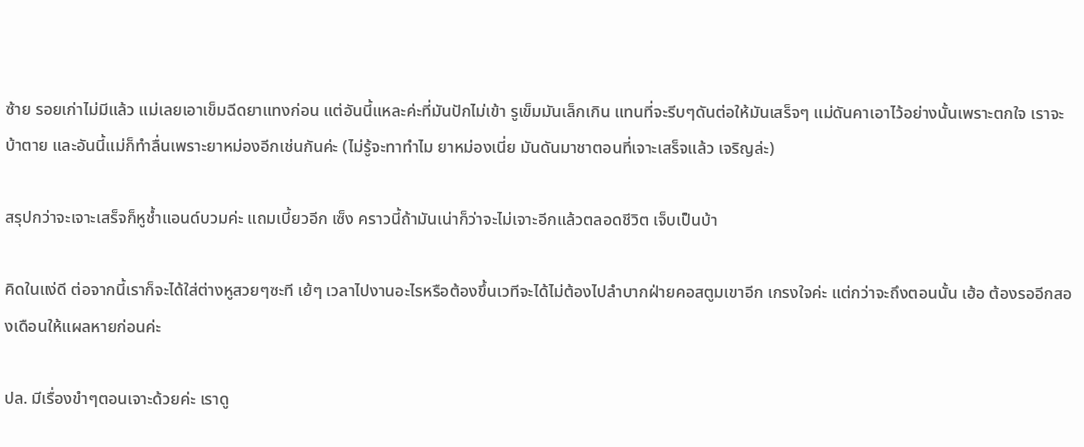ซ้าย รอยเก่าไม่มีแล้ว แม่เลยเอาเข็มฉีดยาแทงก่อน แต่อันนี้แหละค่ะที่มันปักไม่เข้า รูเข็มมันเล็กเกิน แทนที่จะรีบๆดันต่อให้มันเสร็จๆ แม่ดันคาเอาไว้อย่างนั้นเพราะตกใจ เราจะบ้าตาย และอันนี้แม่ก็ทำลื่นเพราะยาหม่องอีกเช่นกันค่ะ (ไม่รู้จะทาทำไม ยาหม่องเนี่ย มันดันมาชาตอนที่เจาะเสร็จแล้ว เจริญล่ะ)

สรุปกว่าจะเจาะเสร็จก็หูช้ำแอนด์บวมค่ะ แถมเบี้ยวอีก เซ็ง คราวนี้ถ้ามันเน่าก็ว่าจะไม่เจาะอีกแล้วตลอดชีวิต เจ็บเป็นบ้า

คิดในแง่ดี ต่อจากนี้เราก็จะได้ใส่ต่างหูสวยๆซะที เย้ๆ เวลาไปงานอะไรหรือต้องขึ้นเวทีจะได้ไม่ต้องไปลำบากฝ่ายคอสตูมเขาอีก เกรงใจค่ะ แต่กว่าจะถึงตอนนั้น เฮ้อ ต้องรออีกสองเดือนให้แผลหายก่อนค่ะ

ปล. มีเรื่องขำๆตอนเจาะด้วยค่ะ เราดู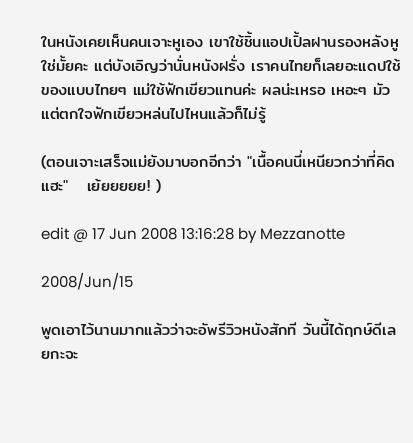ในหนังเคยเห็นคนเจาะหูเอง เขาใช้ชิ้นแอปเปิ้ลฝานรองหลังหูใช่มั้ยคะ แต่บังเอิญว่านั่นหนังฝรั่ง เราคนไทยก็เลยอะแดปใช้ของแบบไทยๆ แม่ใช้ฟักเขียวแทนค่ะ ผลน่ะเหรอ เหอะๆ มัวแต่ตกใจฟักเขียวหล่นไปไหนแล้วก็ไม่รู้

(ตอนเจาะเสร็จแม่ยังมาบอกอีกว่า "เนื้อคนนี่เหนียวกว่าที่คิดแฮะ"   เย้ยยยยย! )

edit @ 17 Jun 2008 13:16:28 by Mezzanotte

2008/Jun/15

พูดเอาไว้นานมากแล้วว่าจะอัพรีวิวหนังสักที วันนี้ได้ฤกษ์ดีเลยกะจะ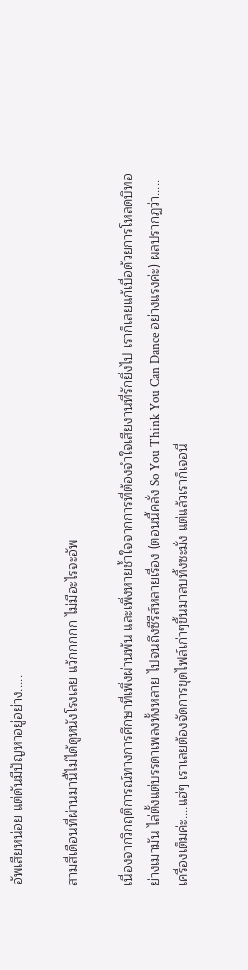อัพเสียหน่อย แต่ดันมีปัญหาอยู่อย่าง.....

สามสี่เดือนที่ผ่านมานี้ไม่ได้ดูหนังโรงเลย แว้กกกกก ไม่มีอะไรจะอัพ

เนื่องจากวิกฤติการณ์ทางการศึกษาที่เพิ่งผ่านพ้น และเพิ่งหายช้ำใจจากการที่ต้องจำใจเสียงานที่รักยิ่งไป เราก็เลยแก้เบื่อด้วยการโหลดบิทอย่างเมามัน ไล่ตั้งแต่บรรดาเพลงทั้งหลาย ไปจนถึงซีรีส์หลายเรื่อง (ตอนนี้คลั่ง So You Think You Can Dance อย่างแรงค่ะ) ผลปรากฏว่า.....เครื่องเต็มค่ะ....แฮ่ๆ เราเลยต้องจัดการขุดไฟล์เก่าๆขึ้นมาลบทิ้งซะมั่ง แต่แล้วเราก็เจอนี่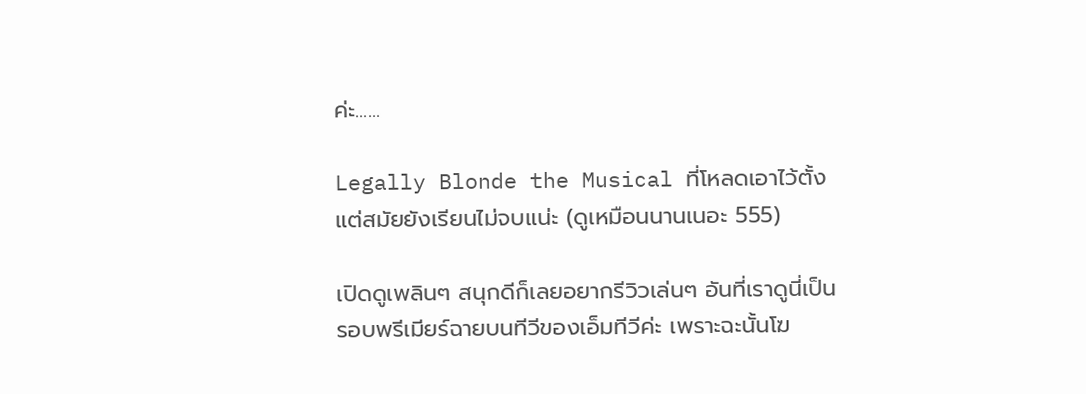ค่ะ......

Legally Blonde the Musical ที่โหลดเอาไว้ตั้งแต่สมัยยังเรียนไม่จบแน่ะ (ดูเหมือนนานเนอะ 555)

เปิดดูเพลินๆ สนุกดีก็เลยอยากรีวิวเล่นๆ อันที่เราดูนี่เป็นรอบพรีเมียร์ฉายบนทีวีของเอ็มทีวีค่ะ เพราะฉะนั้นโฆ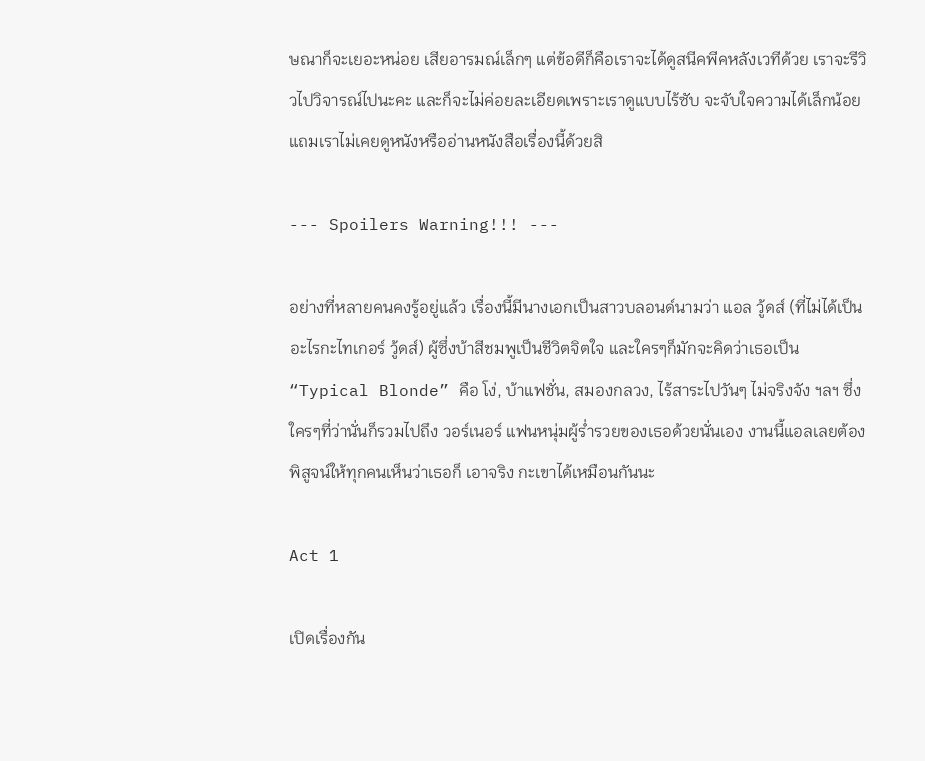ษณาก็จะเยอะหน่อย เสียอารมณ์เล็กๆ แต่ข้อดีก็คือเราจะได้ดูสนีคพีคหลังเวทีด้วย เราจะรีวิวไปวิจารณ์ไปนะคะ และก็จะไม่ค่อยละเอียดเพราะเราดูแบบไร้ซับ จะจับใจความได้เล็กน้อย แถมเราไม่เคยดูหนังหรืออ่านหนังสือเรื่องนี้ด้วยสิ

--- Spoilers Warning!!! ---

อย่างที่หลายคนคงรู้อยู่แล้ว เรื่องนี้มีนางเอกเป็นสาวบลอนด์นามว่า แอล วู้ดส์ (ที่ไม่ได้เป็นอะไรกะไทเกอร์ วู้ดส์) ผู้ซึ่งบ้าสีชมพูเป็นชีวิตจิตใจ และใครๆก็มักจะคิดว่าเธอเป็น “Typical Blonde” คือ โง่, บ้าแฟชั่น, สมองกลวง, ไร้สาระไปวันๆ ไม่จริงจัง ฯลฯ ซึ่งใครๆที่ว่านั่นก็รวมไปถึง วอร์เนอร์ แฟนหนุ่มผู้ร่ำรวยของเธอด้วยนั่นเอง งานนี้แอลเลยต้องพิสูจน์ให้ทุกคนเห็นว่าเธอก็ เอาจริง กะเขาได้เหมือนกันนะ

Act 1

เปิดเรื่องกัน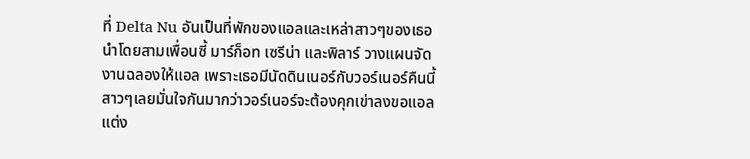ที่ Delta Nu อันเป็นที่พักของแอลและเหล่าสาวๆของเธอ นำโดยสามเพื่อนซี้ มาร์ก็อท เซรีน่า และพิลาร์ วางแผนจัดงานฉลองให้แอล เพราะเธอมีนัดดินเนอร์กับวอร์เนอร์คืนนี้ สาวๆเลยมั่นใจกันมากว่าวอร์เนอร์จะต้องคุกเข่าลงขอแอลแต่ง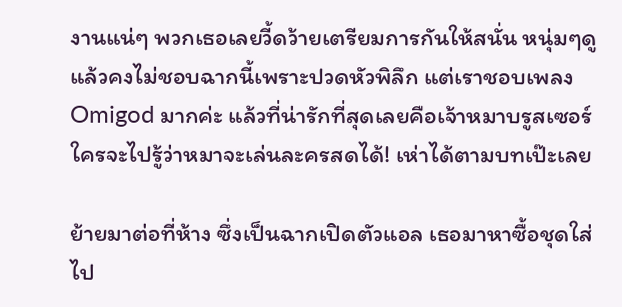งานแน่ๆ พวกเธอเลยวี้ดว้ายเตรียมการกันให้สนั่น หนุ่มๆดูแล้วคงไม่ชอบฉากนี้เพราะปวดหัวพิลึก แต่เราชอบเพลง Omigod มากค่ะ แล้วที่น่ารักที่สุดเลยคือเจ้าหมาบรูสเซอร์ ใครจะไปรู้ว่าหมาจะเล่นละครสดได้! เห่าได้ตามบทเป๊ะเลย

ย้ายมาต่อที่ห้าง ซึ่งเป็นฉากเปิดตัวแอล เธอมาหาซื้อชุดใส่ไป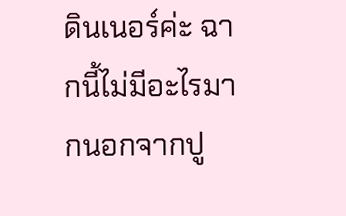ดินเนอร์ค่ะ ฉากนี้ไม่มีอะไรมากนอกจากปู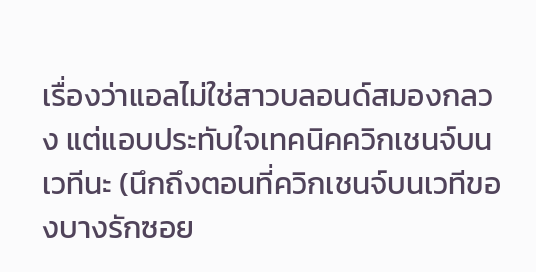เรื่องว่าแอลไม่ใช่สาวบลอนด์สมองกลวง แต่แอบประทับใจเทคนิคควิกเชนจ์บนเวทีนะ (นึกถึงตอนที่ควิกเชนจ์บนเวทีของบางรักซอย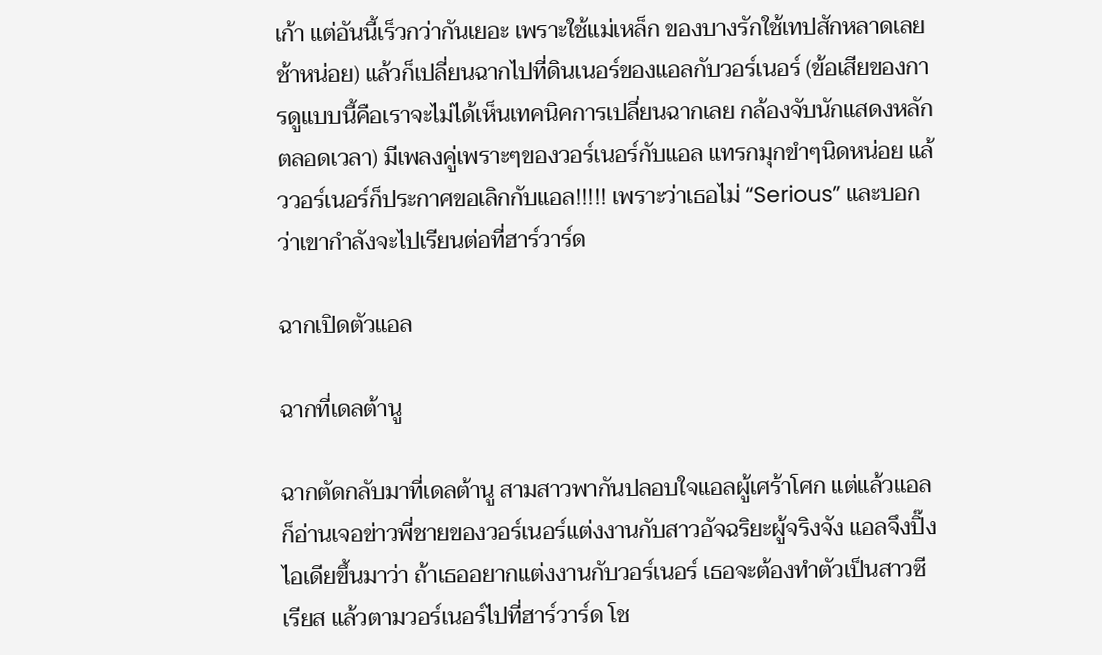เก้า แต่อันนี้เร็วกว่ากันเยอะ เพราะใช้แม่เหล็ก ของบางรักใช้เทปสักหลาดเลยช้าหน่อย) แล้วก็เปลี่ยนฉากไปที่ดินเนอร์ของแอลกับวอร์เนอร์ (ข้อเสียของการดูแบบนี้คือเราจะไม่ได้เห็นเทคนิคการเปลี่ยนฉากเลย กล้องจับนักแสดงหลักตลอดเวลา) มีเพลงคู่เพราะๆของวอร์เนอร์กับแอล แทรกมุกขำๆนิดหน่อย แล้ววอร์เนอร์ก็ประกาศขอเลิกกับแอล!!!!! เพราะว่าเธอไม่ “Serious” และบอกว่าเขากำลังจะไปเรียนต่อที่ฮาร์วาร์ด

ฉากเปิดตัวแอล

ฉากที่เดลต้านู

ฉากตัดกลับมาที่เดลต้านู สามสาวพากันปลอบใจแอลผู้เศร้าโศก แต่แล้วแอลก็อ่านเจอข่าวพี่ชายของวอร์เนอร์แต่งงานกับสาวอัจฉริยะผู้จริงจัง แอลจึงปิ๊งไอเดียขึ้นมาว่า ถ้าเธออยากแต่งงานกับวอร์เนอร์ เธอจะต้องทำตัวเป็นสาวซีเรียส แล้วตามวอร์เนอร์ไปที่ฮาร์วาร์ด โช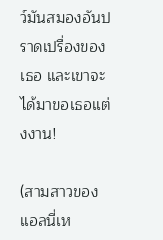ว์มันสมองอันปราดเปรื่องของเธอ และเขาจะได้มาขอเธอแต่งงาน!

(สามสาวของแอลนี่เห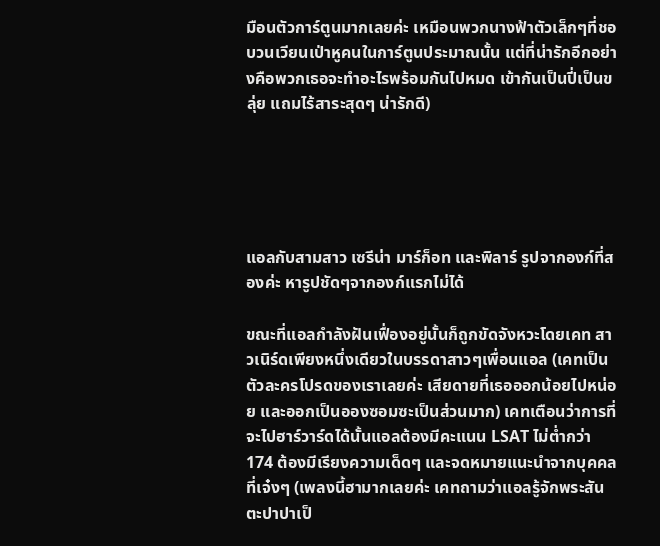มือนตัวการ์ตูนมากเลยค่ะ เหมือนพวกนางฟ้าตัวเล็กๆที่ชอบวนเวียนเป่าหูคนในการ์ตูนประมาณนั้น แต่ที่น่ารักอีกอย่างคือพวกเธอจะทำอะไรพร้อมกันไปหมด เข้ากันเป็นปี่เป็นขลุ่ย แถมไร้สาระสุดๆ น่ารักดี)





แอลกับสามสาว เซรีน่า มาร์ก็อท และพิลาร์ รูปจากองก์ที่สองค่ะ หารูปชัดๆจากองก์แรกไม่ได้

ขณะที่แอลกำลังฝันเฟื่องอยู่นั้นก็ถูกขัดจังหวะโดยเคท สาวเนิร์ดเพียงหนึ่งเดียวในบรรดาสาวๆเพื่อนแอล (เคทเป็นตัวละครโปรดของเราเลยค่ะ เสียดายที่เธอออกน้อยไปหน่อย และออกเป็นอองซอมซะเป็นส่วนมาก) เคทเตือนว่าการที่จะไปฮาร์วาร์ดได้นั้นแอลต้องมีคะแนน LSAT ไม่ต่ำกว่า 174 ต้องมีเรียงความเด็ดๆ และจดหมายแนะนำจากบุคคลที่เจ๋งๆ (เพลงนี้ฮามากเลยค่ะ เคทถามว่าแอลรู้จักพระสันตะปาปาเป็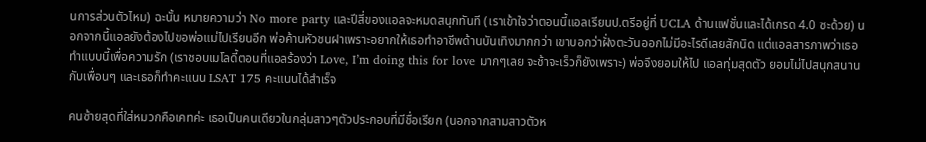นการส่วนตัวไหม) ฉะนั้น หมายความว่า No more party และปีสี่ของแอลจะหมดสนุกทันที (เราเข้าใจว่าตอนนี้แอลเรียนป.ตรีอยู่ที่ UCLA ด้านแฟชั่นและได้เกรด 4.0 ซะด้วย) นอกจากนี้แอลยังต้องไปขอพ่อแม่ไปเรียนอีก พ่อค้านหัวชนฝาเพราะอยากให้เธอทำอาชีพด้านบันเทิงมากกว่า เขาบอกว่าฝั่งตะวันออกไม่มีอะไรดีเลยสักนิด แต่แอลสารภาพว่าเธอทำแบบนี้เพื่อความรัก (เราชอบเมโลดี้ตอนที่แอลร้องว่า Love, I’m doing this for love มากๆเลย จะช้าจะเร็วก็ยังเพราะ) พ่อจึงยอมให้ไป แอลทุ่มสุดตัว ยอมไม่ไปสนุกสนานกับเพื่อนๆ และเธอก็ทำคะแนน LSAT 175 คะแนนได้สำเร็จ

คนซ้ายสุดที่ใส่หมวกคือเคทค่ะ เธอเป็นคนเดียวในกลุ่มสาวๆตัวประกอบที่มีชื่อเรียก (นอกจากสามสาวตัวห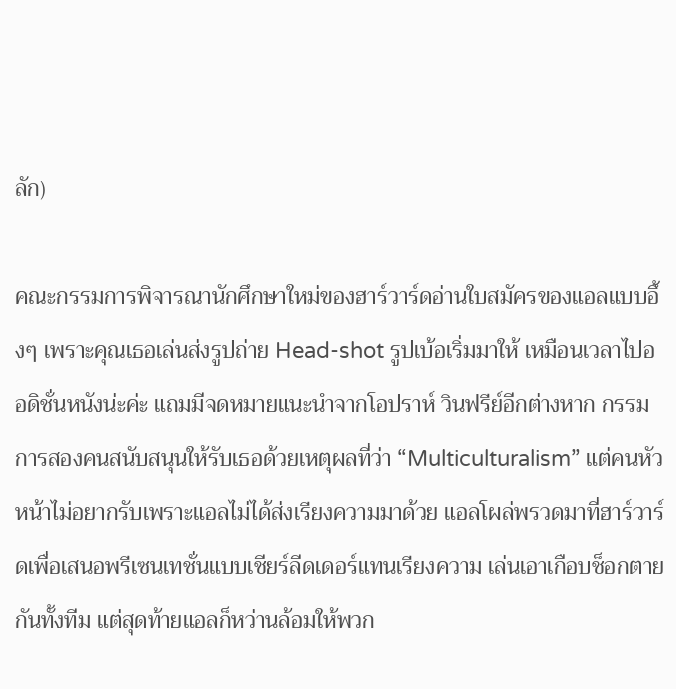ลัก)

คณะกรรมการพิจารณานักศึกษาใหม่ของฮาร์วาร์ดอ่านใบสมัครของแอลแบบอึ้งๆ เพราะคุณเธอเล่นส่งรูปถ่าย Head-shot รูปเบ้อเริ่มมาให้ เหมือนเวลาไปออดิชั่นหนังน่ะค่ะ แถมมีจดหมายแนะนำจากโอปราห์ วินฟรีย์อีกต่างหาก กรรมการสองคนสนับสนุนให้รับเธอด้วยเหตุผลที่ว่า “Multiculturalism” แต่คนหัวหน้าไม่อยากรับเพราะแอลไม่ได้ส่งเรียงความมาด้วย แอลโผล่พรวดมาที่ฮาร์วาร์ดเพื่อเสนอพรีเซนเทชั่นแบบเชียร์ลีดเดอร์แทนเรียงความ เล่นเอาเกือบช็อกตายกันทั้งทีม แต่สุดท้ายแอลก็หว่านล้อมให้พวก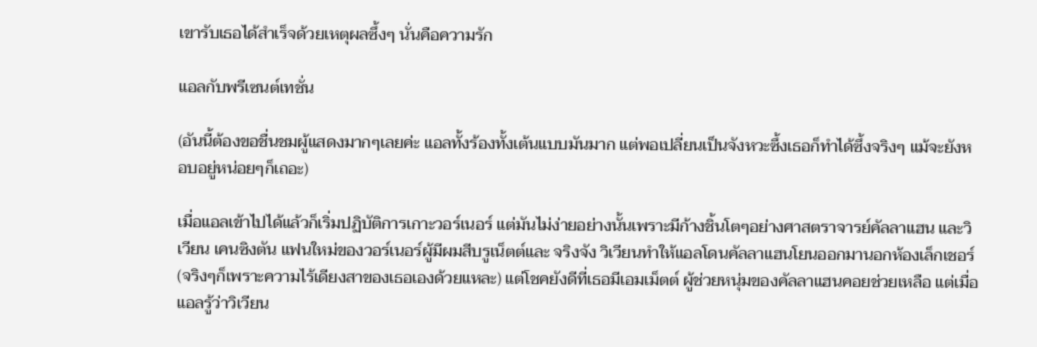เขารับเธอได้สำเร็จด้วยเหตุผลซึ้งๆ นั่นคือความรัก

แอลกับพรีเซนต์เทชั่น

(อันนี้ต้องขอชื่นชมผู้แสดงมากๆเลยค่ะ แอลทั้งร้องทั้งเต้นแบบมันมาก แต่พอเปลี่ยนเป็นจังหวะซึ้งเธอก็ทำได้ซึ้งจริงๆ แม้จะยังหอบอยู่หน่อยๆก็เถอะ)

เมื่อแอลเข้าไปได้แล้วก็เริ่มปฏิบัติการเกาะวอร์เนอร์ แต่มันไม่ง่ายอย่างนั้นเพราะมีก้างชิ้นโตๆอย่างศาสตราจารย์คัลลาแฮน และวิเวียน เคนซิงตัน แฟนใหม่ของวอร์เนอร์ผู้มีผมสีบรูเน็ตต์และ จริงจัง วิเวียนทำให้แอลโดนคัลลาแฮนโยนออกมานอกห้องเล็กเชอร์ (จริงๆก็เพราะความไร้เดียงสาของเธอเองด้วยแหละ) แต่โชคยังดีที่เธอมีเอมเม็ตต์ ผู้ช่วยหนุ่มของคัลลาแฮนคอยช่วยเหลือ แต่เมื่อแอลรู้ว่าวิเวียน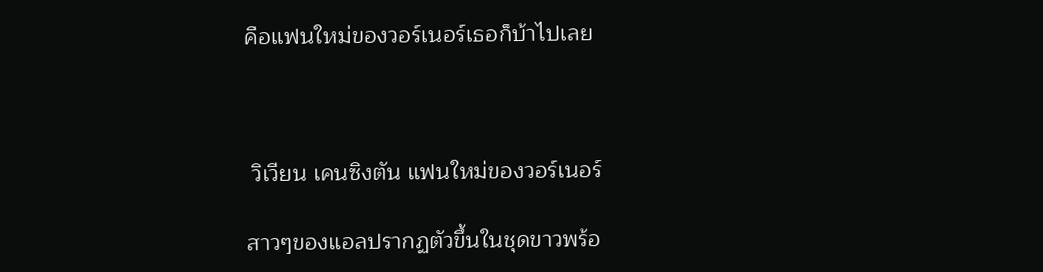คือแฟนใหม่ของวอร์เนอร์เธอก็บ้าไปเลย



 วิเวียน เคนซิงตัน แฟนใหม่ของวอร์เนอร์

สาวๆของแอลปรากฏตัวขึ้นในชุดขาวพร้อ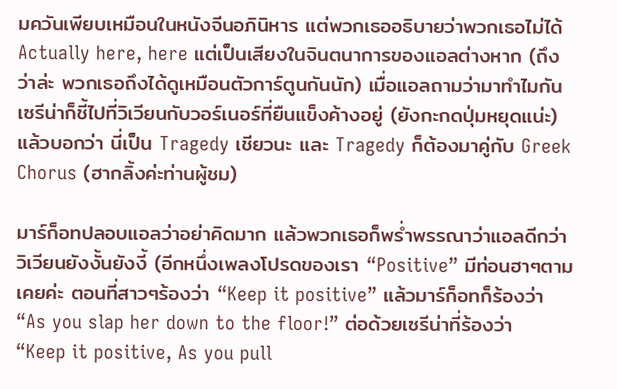มควันเพียบเหมือนในหนังจีนอภินิหาร แต่พวกเธออธิบายว่าพวกเธอไม่ได้ Actually here, here แต่เป็นเสียงในจินตนาการของแอลต่างหาก (ถึงว่าล่ะ พวกเธอถึงได้ดูเหมือนตัวการ์ตูนกันนัก) เมื่อแอลถามว่ามาทำไมกัน เซรีน่าก็ชี้ไปที่วิเวียนกับวอร์เนอร์ที่ยืนแข็งค้างอยู่ (ยังกะกดปุ่มหยุดแน่ะ) แล้วบอกว่า นี่เป็น Tragedy เชียวนะ และ Tragedy ก็ต้องมาคู่กับ Greek Chorus (ฮากลิ้งค่ะท่านผู้ชม)

มาร์ก็อทปลอบแอลว่าอย่าคิดมาก แล้วพวกเธอก็พร่ำพรรณาว่าแอลดีกว่าวิเวียนยังงั้นยังงี้ (อีกหนึ่งเพลงโปรดของเรา “Positive” มีท่อนฮาๆตามเคยค่ะ ตอนที่สาวๆร้องว่า “Keep it positive” แล้วมาร์ก็อทก็ร้องว่า “As you slap her down to the floor!” ต่อด้วยเซรีน่าที่ร้องว่า “Keep it positive, As you pull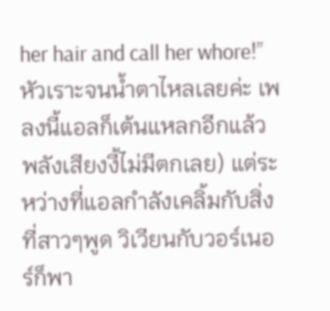her hair and call her whore!” หัวเราะจนน้ำตาไหลเลยค่ะ เพลงนี้แอลก็เต้นแหลกอีกแล้ว พลังเสียงงี้ไม่มีตกเลย) แต่ระหว่างที่แอลกำลังเคลิ้มกับสิ่งที่สาวๆพูด วิเวียนกับวอร์เนอร์ก็พา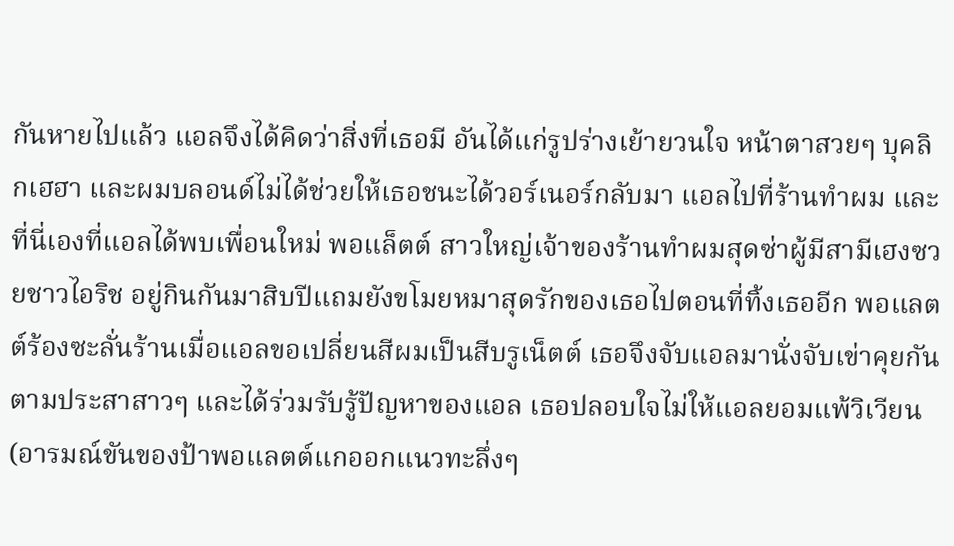กันหายไปแล้ว แอลจึงได้คิดว่าสิ่งที่เธอมี อันได้แก่รูปร่างเย้ายวนใจ หน้าตาสวยๆ บุคลิกเฮฮา และผมบลอนด์ไม่ได้ช่วยให้เธอชนะได้วอร์เนอร์กลับมา แอลไปที่ร้านทำผม และที่นี่เองที่แอลได้พบเพื่อนใหม่ พอแล็ตต์ สาวใหญ่เจ้าของร้านทำผมสุดซ่าผู้มีสามีเฮงซวยชาวไอริช อยู่กินกันมาสิบปีแถมยังขโมยหมาสุดรักของเธอไปตอนที่ทิ้งเธออีก พอแลตต์ร้องซะลั่นร้านเมื่อแอลขอเปลี่ยนสีผมเป็นสีบรูเน็ตต์ เธอจึงจับแอลมานั่งจับเข่าคุยกันตามประสาสาวๆ และได้ร่วมรับรู้ปัญหาของแอล เธอปลอบใจไม่ให้แอลยอมแพ้วิเวียน (อารมณ์ขันของป้าพอแลตต์แกออกแนวทะลึ่งๆ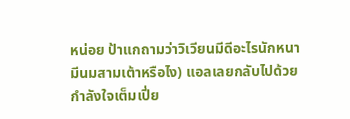หน่อย ป้าแกถามว่าวิเวียนมีดีอะไรนักหนา มีนมสามเต้าหรือไง) แอลเลยกลับไปด้วยกำลังใจเต็มเปี่ย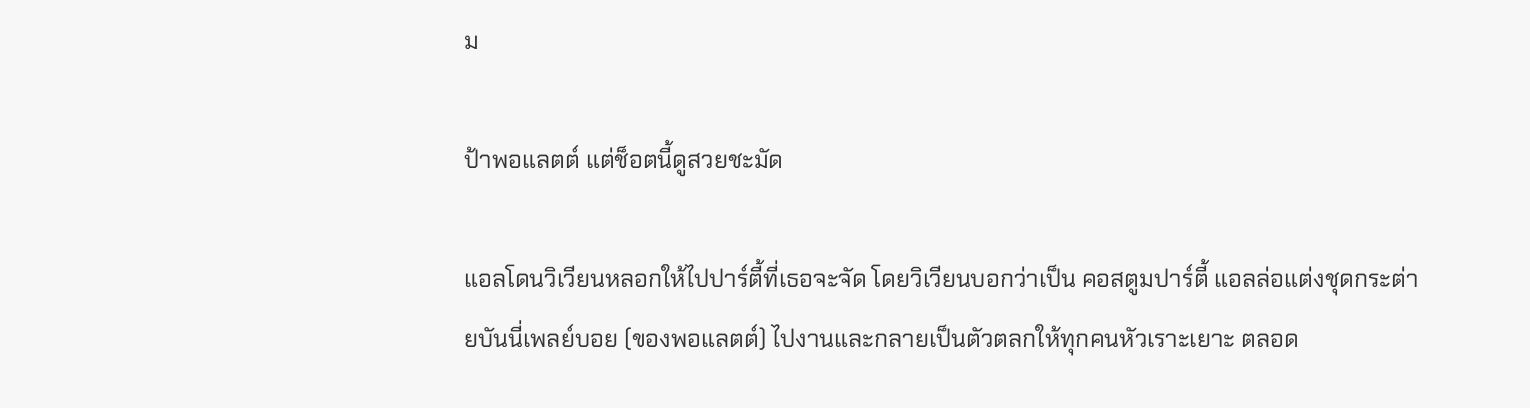ม

ป้าพอแลตต์ แต่ช็อตนี้ดูสวยชะมัด

แอลโดนวิเวียนหลอกให้ไปปาร์ตี้ที่เธอจะจัด โดยวิเวียนบอกว่าเป็น คอสตูมปาร์ตี้ แอลล่อแต่งชุดกระต่ายบันนี่เพลย์บอย (ของพอแลตต์) ไปงานและกลายเป็นตัวตลกให้ทุกคนหัวเราะเยาะ ตลอด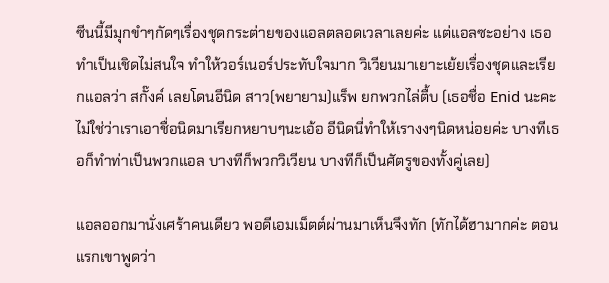ซีนนี้มีมุกขำๆกัดๆเรื่องชุดกระต่ายของแอลตลอดเวลาเลยค่ะ แต่แอลซะอย่าง เธอทำเป็นเชิดไม่สนใจ ทำให้วอร์เนอร์ประทับใจมาก วิเวียนมาเยาะเย้ยเรื่องชุดและเรียกแอลว่า สกั๊งค์ เลยโดนอีนิด สาว(พยายาม)แร็พ ยกพวกไล่ตื้บ (เธอชื่อ Enid นะคะ ไม่ใช่ว่าเราเอาชื่อนิดมาเรียกหยาบๆนะเอ้อ อีนิดนี่ทำให้เรางงๆนิดหน่อยค่ะ บางทีเธอก็ทำท่าเป็นพวกแอล บางทีก็พวกวิเวียน บางทีก็เป็นศัตรูของทั้งคู่เลย)

แอลออกมานั่งเศร้าคนเดียว พอดีเอมเม็ตต์ผ่านมาเห็นจึงทัก (ทักได้ฮามากค่ะ ตอนแรกเขาพูดว่า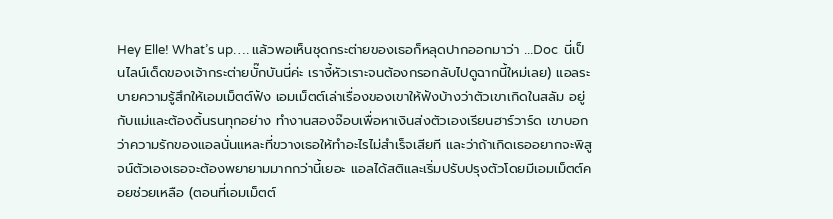Hey Elle! What’s up…. แล้วพอเห็นชุดกระต่ายของเธอก็หลุดปากออกมาว่า ...Doc  นี่เป็นไลน์เด็ดของเจ้ากระต่ายบั๊กบันนี่ค่ะ เรางี้หัวเราะจนต้องกรอกลับไปดูฉากนี้ใหม่เลย) แอลระบายความรู้สึกให้เอมเม็ตต์ฟัง เอมเม็ตต์เล่าเรื่องของเขาให้ฟังบ้างว่าตัวเขาเกิดในสลัม อยู่กับแม่และต้องดิ้นรนทุกอย่าง ทำงานสองจ๊อบเพื่อหาเงินส่งตัวเองเรียนฮาร์วาร์ด เขาบอกว่าความรักของแอลนั่นแหละที่ขวางเธอให้ทำอะไรไม่สำเร็จเสียที และว่าถ้าเกิดเธออยากจะพิสูจน์ตัวเองเธอจะต้องพยายามมากกว่านี้เยอะ แอลได้สติและเริ่มปรับปรุงตัวโดยมีเอมเม็ตต์คอยช่วยเหลือ (ตอนที่เอมเม็ตต์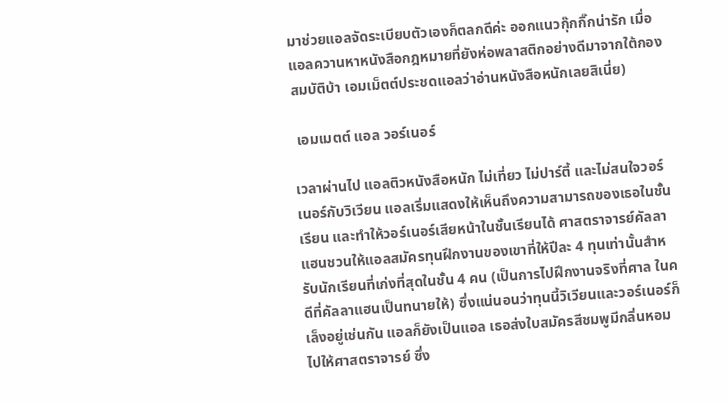มาช่วยแอลจัดระเบียบตัวเองก็ตลกดีค่ะ ออกแนวกุ๊กกิ๊กน่ารัก เมื่อแอลควานหาหนังสือกฎหมายที่ยังห่อพลาสติกอย่างดีมาจากใต้กองสมบัติบ้า เอมเม็ตต์ประชดแอลว่าอ่านหนังสือหนักเลยสิเนี่ย)

 เอมเมตต์ แอล วอร์เนอร์

เวลาผ่านไป แอลติวหนังสือหนัก ไม่เที่ยว ไม่ปาร์ตี้ และไม่สนใจวอร์เนอร์กับวิเวียน แอลเริ่มแสดงให้เห็นถึงความสามารถของเธอในชั้นเรียน และทำให้วอร์เนอร์เสียหน้าในชั้นเรียนได้ ศาสตราจารย์คัลลาแฮนชวนให้แอลสมัครทุนฝึกงานของเขาที่ให้ปีละ 4 ทุนเท่านั้นสำหรับนักเรียนที่เก่งที่สุดในชั้น 4 คน (เป็นการไปฝึกงานจริงที่ศาล ในคดีที่คัลลาแฮนเป็นทนายให้) ซึ่งแน่นอนว่าทุนนี้วิเวียนและวอร์เนอร์ก็เล็งอยู่เช่นกัน แอลก็ยังเป็นแอล เธอส่งใบสมัครสีชมพูมีกลิ่นหอมไปให้ศาสตราจารย์ ซึ่ง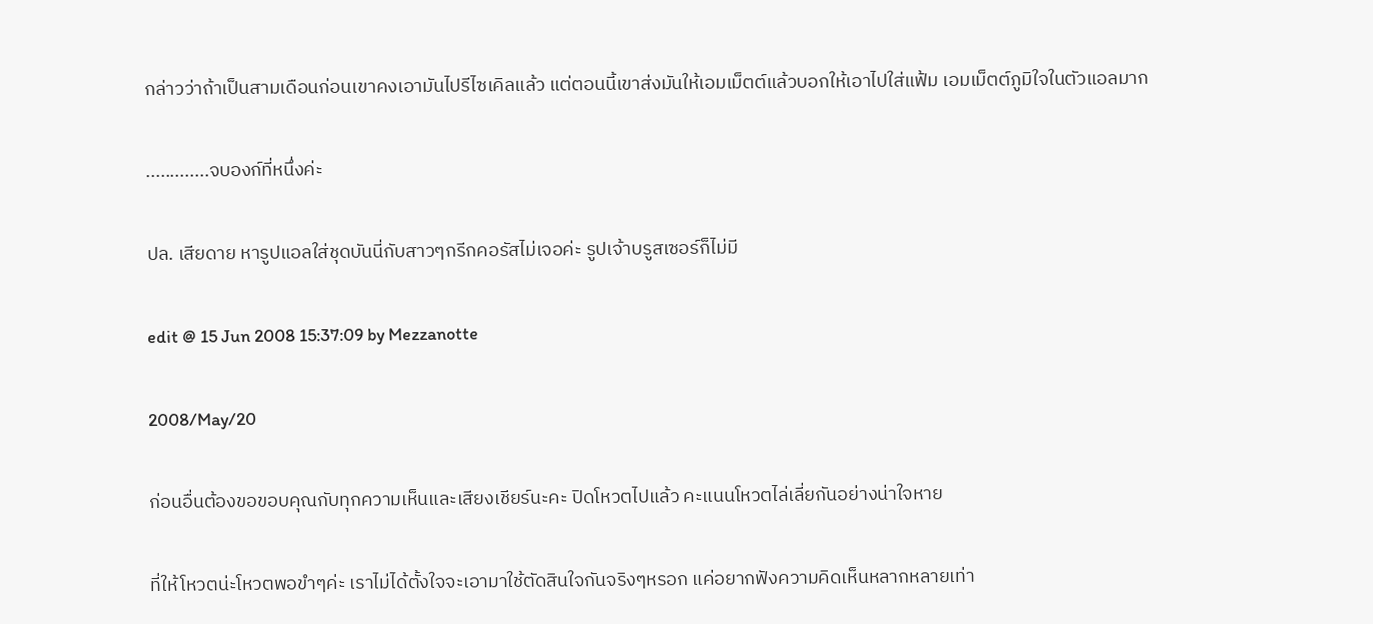กล่าวว่าถ้าเป็นสามเดือนก่อนเขาคงเอามันไปรีไซเคิลแล้ว แต่ตอนนี้เขาส่งมันให้เอมเม็ตต์แล้วบอกให้เอาไปใส่แฟ้ม เอมเม็ตต์ภูมิใจในตัวแอลมาก

.............จบองก์ที่หนึ่งค่ะ

ปล. เสียดาย หารูปแอลใส่ชุดบันนี่กับสาวๆกรีกคอรัสไม่เจอค่ะ รูปเจ้าบรูสเซอร์ก็ไม่มี

edit @ 15 Jun 2008 15:37:09 by Mezzanotte

2008/May/20

ก่อนอื่นต้องขอขอบคุณกับทุกความเห็นและเสียงเชียร์นะคะ ปิดโหวตไปแล้ว คะแนนโหวตไล่เลี่ยกันอย่างน่าใจหาย

ที่ให้โหวตน่ะโหวตพอขำๆค่ะ เราไม่ได้ตั้งใจจะเอามาใช้ตัดสินใจกันจริงๆหรอก แค่อยากฟังความคิดเห็นหลากหลายเท่า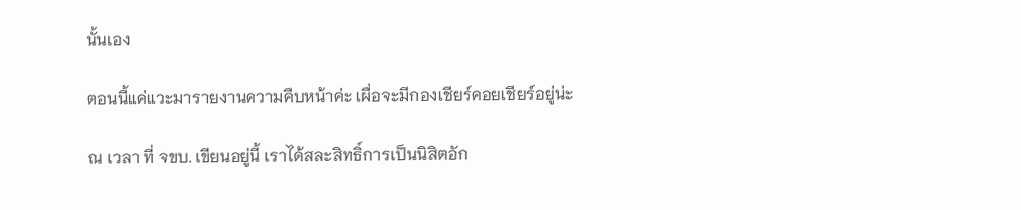นั้นเอง

ตอนนี้แค่แวะมารายงานความคืบหน้าค่ะ เผื่อจะมีกองเชียร์คอยเชียร์อยู่น่ะ

ณ เวลา ที่ จขบ. เขียนอยู่นี้ เราได้สละสิทธิ์การเป็นนิสิตอัก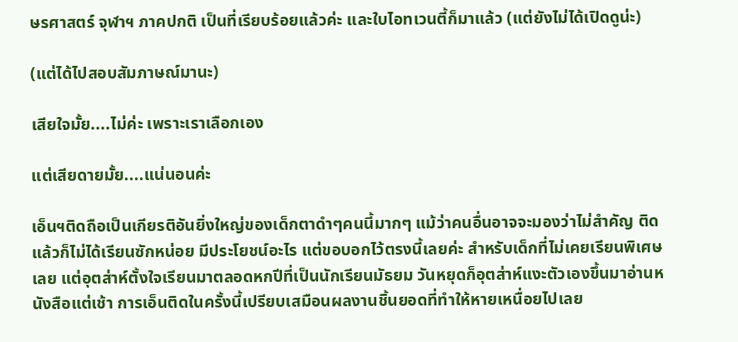ษรศาสตร์ จุฬาฯ ภาคปกติ เป็นที่เรียบร้อยแล้วค่ะ และใบไอทเวนตี้ก็มาแล้ว (แต่ยังไม่ได้เปิดดูน่ะ)

(แต่ได้ไปสอบสัมภาษณ์มานะ)

เสียใจมั้ย....ไม่ค่ะ เพราะเราเลือกเอง

แต่เสียดายมั้ย....แน่นอนค่ะ

เอ็นฯติดถือเป็นเกียรติอันยิ่งใหญ่ของเด็กตาดำๆคนนี้มากๆ แม้ว่าคนอื่นอาจจะมองว่าไม่สำคัญ ติดแล้วก็ไม่ได้เรียนซักหน่อย มีประโยชน์อะไร แต่ขอบอกไว้ตรงนี้เลยค่ะ สำหรับเด็กที่ไม่เคยเรียนพิเศษเลย แต่อุตส่าห์ตั้งใจเรียนมาตลอดหกปีที่เป็นนักเรียนมัธยม วันหยุดก็อุตส่าห์แงะตัวเองขึ้นมาอ่านหนังสือแต่เช้า การเอ็นติดในครั้งนี้เปรียบเสมือนผลงานชิ้นยอดที่ทำให้หายเหนื่อยไปเลย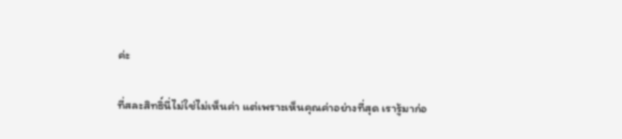ค่ะ

ที่สละสิทธิ์นี่ไม่ใช่ไม่เห็นค่า แต่เพราะเห็นคุณค่าอย่างที่สุด เรารู้มาก่อ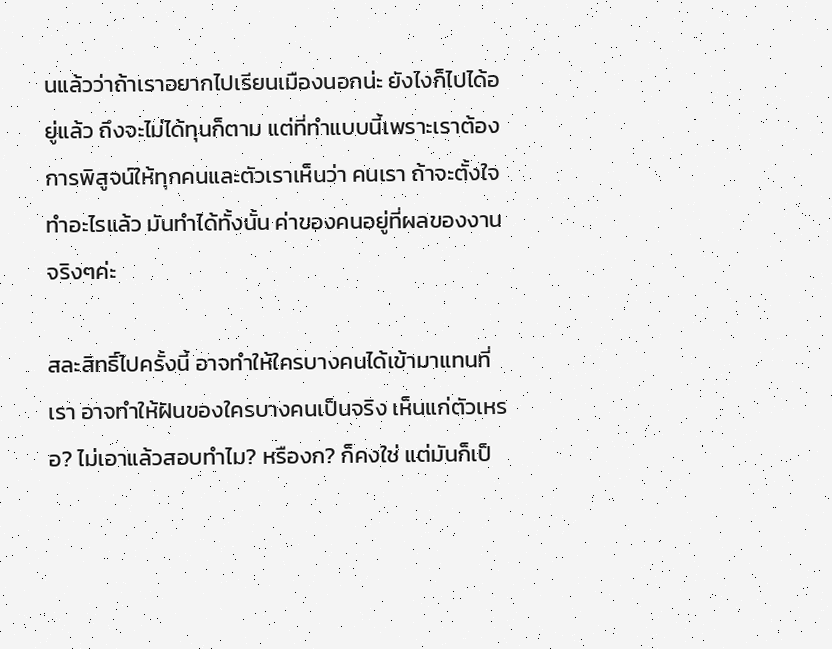นแล้วว่าถ้าเราอยากไปเรียนเมืองนอกน่ะ ยังไงก็ไปได้อยู่แล้ว ถึงจะไม่ได้ทุนก็ตาม แต่ที่ทำแบบนี้เพราะเราต้องการพิสูจน์ให้ทุกคนและตัวเราเห็นว่า คนเรา ถ้าจะตั้งใจทำอะไรแล้ว มันทำได้ทั้งนั้น ค่าของคนอยู่ที่ผลของงานจริงๆค่ะ

สละสิทธิ์ไปครั้งนี้ อาจทำให้ใครบางคนได้เข้ามาแทนที่เรา อาจทำให้ฝันของใครบางคนเป็นจริง เห็นแก่ตัวเหรอ? ไม่เอาแล้วสอบทำไม? หรืองก? ก็คงใช่ แต่มันก็เป็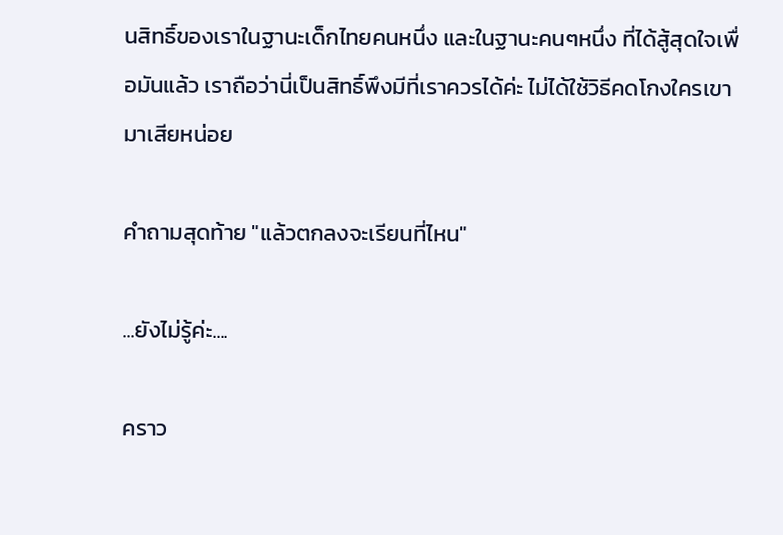นสิทธิ์ของเราในฐานะเด็กไทยคนหนึ่ง และในฐานะคนๆหนึ่ง ที่ได้สู้สุดใจเพื่อมันแล้ว เราถือว่านี่เป็นสิทธิ์พึงมีที่เราควรได้ค่ะ ไม่ได้ใช้วิธีคดโกงใครเขามาเสียหน่อย

คำถามสุดท้าย "แล้วตกลงจะเรียนที่ไหน"

...ยังไม่รู้ค่ะ....

คราว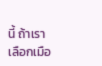นี้ ถ้าเราเลือกเมือ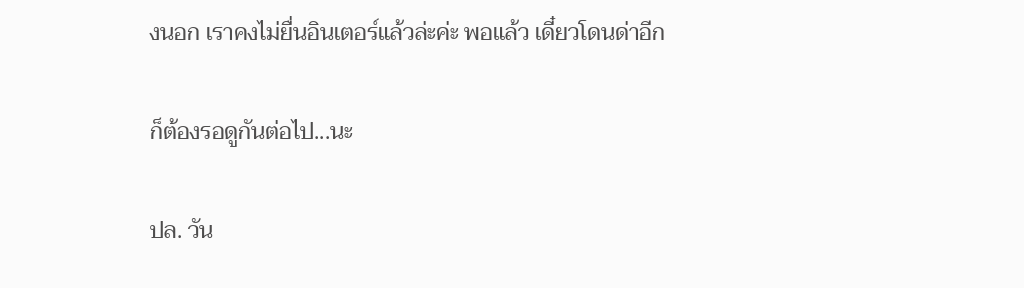งนอก เราคงไม่ยื่นอินเตอร์แล้วล่ะค่ะ พอแล้ว เดี๋ยวโดนด่าอีก

ก็ต้องรอดูกันต่อไป...นะ

ปล. วัน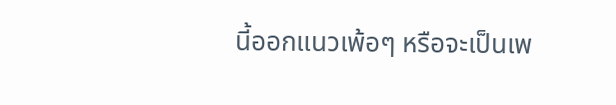นี้ออกแนวเพ้อๆ หรือจะเป็นเพ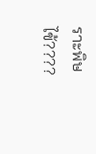ราะพิษไข้????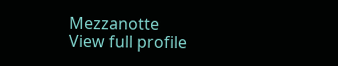Mezzanotte
View full profile